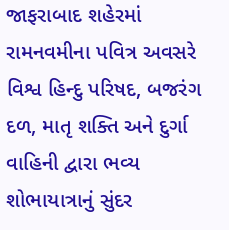જાફરાબાદ શહેરમાં રામનવમીના પવિત્ર અવસરે વિશ્વ હિન્દુ પરિષદ, બજરંગ દળ, માતૃ શક્તિ અને દુર્ગા વાહિની દ્વારા ભવ્ય શોભાયાત્રાનું સુંદર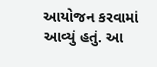આયોજન કરવામાં આવ્યું હતું. આ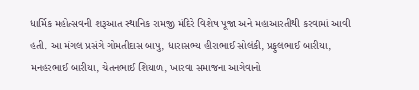ધાર્મિક મહોત્સવની શરૂઆત સ્થાનિક રામજી મંદિરે વિશેષ પૂજા અને મહાઆરતીથી કરવામાં આવી હતી. આ મંગલ પ્રસંગે ગોમતીદાસ બાપુ, ધારાસભ્ય હીરાભાઈ સોલંકી, પ્રફુલભાઈ બારીયા, મનહરભાઈ બારીયા, ચેતનભાઈ શિયાળ, ખારવા સમાજના આગેવાનો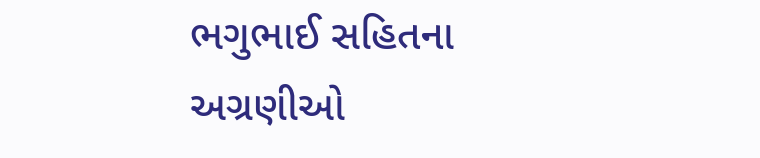ભગુભાઈ સહિતના અગ્રણીઓ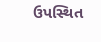ઉપસ્થિત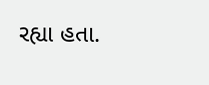રહ્યા હતા.